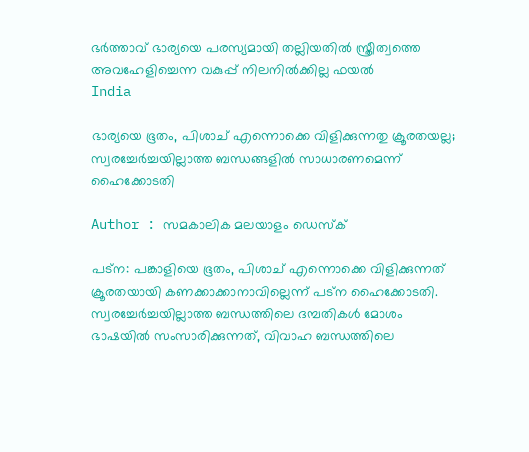ഭര്‍ത്താവ് ഭാര്യയെ പരസ്യമായി തല്ലിയതില്‍ സ്ത്രീത്വത്തെ അവഹേളിച്ചെന്ന വകുപ്പ് നിലനില്‍ക്കില്ല ഫയല്‍
India

ഭാര്യയെ ഭൂതം, പിശാച് എന്നൊക്കെ വിളിക്കുന്നതു ക്രൂരതയല്ല; സ്വരച്ചേര്‍ച്ചയില്ലാത്ത ബന്ധങ്ങളില്‍ സാധാരണമെന്ന് ഹൈക്കോടതി

Author : സമകാലിക മലയാളം ഡെസ്ക്

പട്‌ന: പങ്കാളിയെ ഭൂതം, പിശാച് എന്നൊക്കെ വിളിക്കുന്നത് ക്രൂരതയായി കണക്കാക്കാനാവില്ലെന്ന് പട്‌ന ഹൈക്കോടതി. സ്വരച്ചേര്‍ച്ചയില്ലാത്ത ബന്ധത്തിലെ ദമ്പതികള്‍ മോശം ഭാഷയില്‍ സംസാരിക്കുന്നത്, വിവാഹ ബന്ധത്തിലെ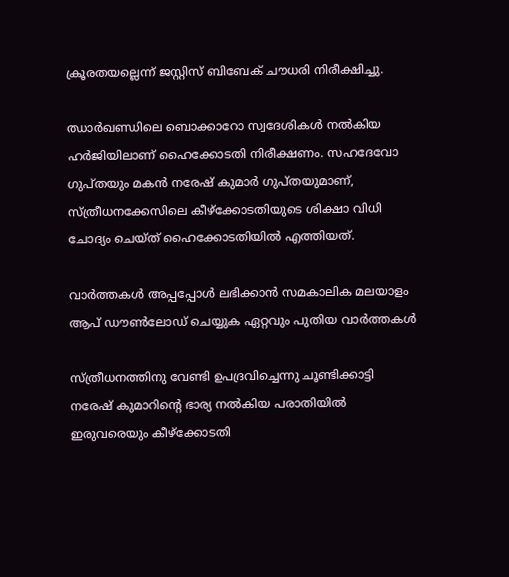ക്രൂരതയല്ലെന്ന് ജസ്റ്റിസ് ബിബേക് ചൗധരി നിരീക്ഷിച്ചു.

ഝാര്‍ഖണ്ഡിലെ ബൊക്കാറോ സ്വദേശികള്‍ നല്‍കിയ ഹര്‍ജിയിലാണ് ഹൈക്കോടതി നിരീക്ഷണം. സഹദേവോ ഗുപ്തയും മകന്‍ നരേഷ് കുമാര്‍ ഗുപ്തയുമാണ്, സ്ത്രീധനക്കേസിലെ കീഴ്‌ക്കോടതിയുടെ ശിക്ഷാ വിധി ചോദ്യം ചെയ്ത് ഹൈക്കോടതിയില്‍ എത്തിയത്.

വാര്‍ത്തകള്‍ അപ്പപ്പോള്‍ ലഭിക്കാന്‍ സമകാലിക മലയാളം ആപ് ഡൗണ്‍ലോഡ് ചെയ്യുക ഏറ്റവും പുതിയ വാര്‍ത്തകള്‍

സ്ത്രീധനത്തിനു വേണ്ടി ഉപദ്രവിച്ചെന്നു ചൂണ്ടിക്കാട്ടി നരേഷ് കുമാറിന്റെ ഭാര്യ നല്‍കിയ പരാതിയില്‍ ഇരുവരെയും കീഴ്‌ക്കോടതി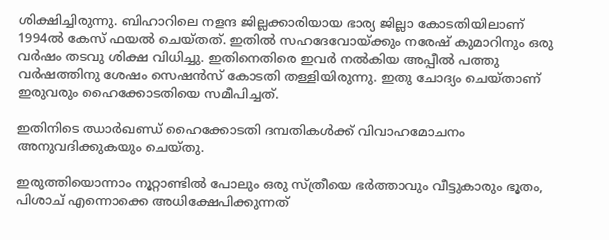ശിക്ഷിച്ചിരുന്നു. ബിഹാറിലെ നളന്ദ ജില്ലക്കാരിയായ ഭാര്യ ജില്ലാ കോടതിയിലാണ് 1994ല്‍ കേസ് ഫയല്‍ ചെയ്തത്. ഇതില്‍ സഹദേവോയ്ക്കും നരേഷ് കുമാറിനും ഒരു വര്‍ഷം തടവു ശിക്ഷ വിധിച്ചു. ഇതിനെതിരെ ഇവര്‍ നല്‍കിയ അപ്പീല്‍ പത്തു വര്‍ഷത്തിനു ശേഷം സെഷന്‍സ് കോടതി തള്ളിയിരുന്നു. ഇതു ചോദ്യം ചെയ്താണ് ഇരുവരും ഹൈക്കോടതിയെ സമീപിച്ചത്.

ഇതിനിടെ ഝാര്‍ഖണ്ഡ് ഹൈക്കോടതി ദമ്പതികള്‍ക്ക് വിവാഹമോചനം അനുവദിക്കുകയും ചെയ്തു.

ഇരുത്തിയൊന്നാം നൂറ്റാണ്ടില്‍ പോലും ഒരു സ്ത്രീയെ ഭര്‍ത്താവും വീട്ടുകാരും ഭൂതം, പിശാച് എന്നൊക്കെ അധിക്ഷേപിക്കുന്നത്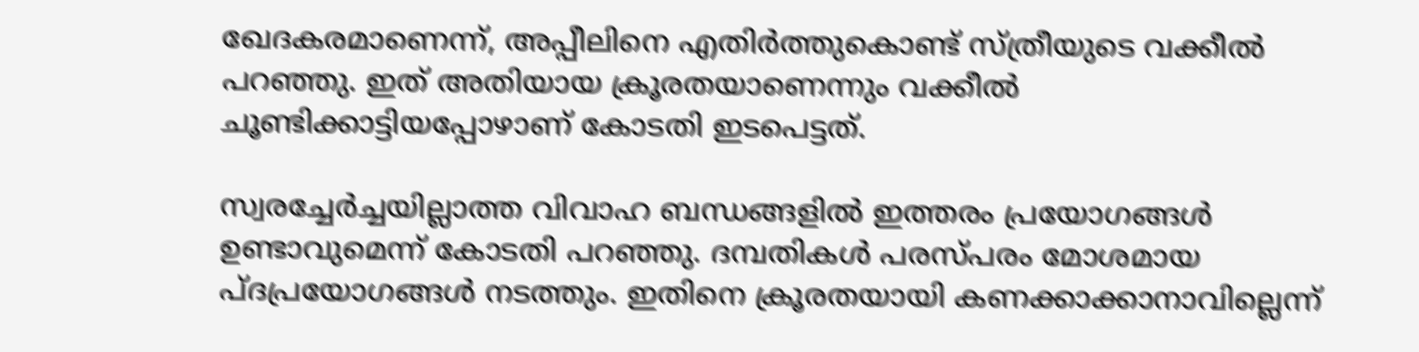ഖേദകരമാണെന്ന്, അപ്പീലിനെ എതിര്‍ത്തുകൊണ്ട് സ്ത്രീയുടെ വക്കീല്‍ പറഞ്ഞു. ഇത് അതിയായ ക്രൂരതയാണെന്നും വക്കീല്‍ ചൂണ്ടിക്കാട്ടിയപ്പോഴാണ് കോടതി ഇടപെട്ടത്.

സ്വരച്ചേര്‍ച്ചയില്ലാത്ത വിവാഹ ബന്ധങ്ങളില്‍ ഇത്തരം പ്രയോഗങ്ങള്‍ ഉണ്ടാവുമെന്ന് കോടതി പറഞ്ഞു. ദമ്പതികള്‍ പരസ്പരം മോശമായ പ്ദപ്രയോഗങ്ങള്‍ നടത്തും. ഇതിനെ ക്രൂരതയായി കണക്കാക്കാനാവില്ലെന്ന്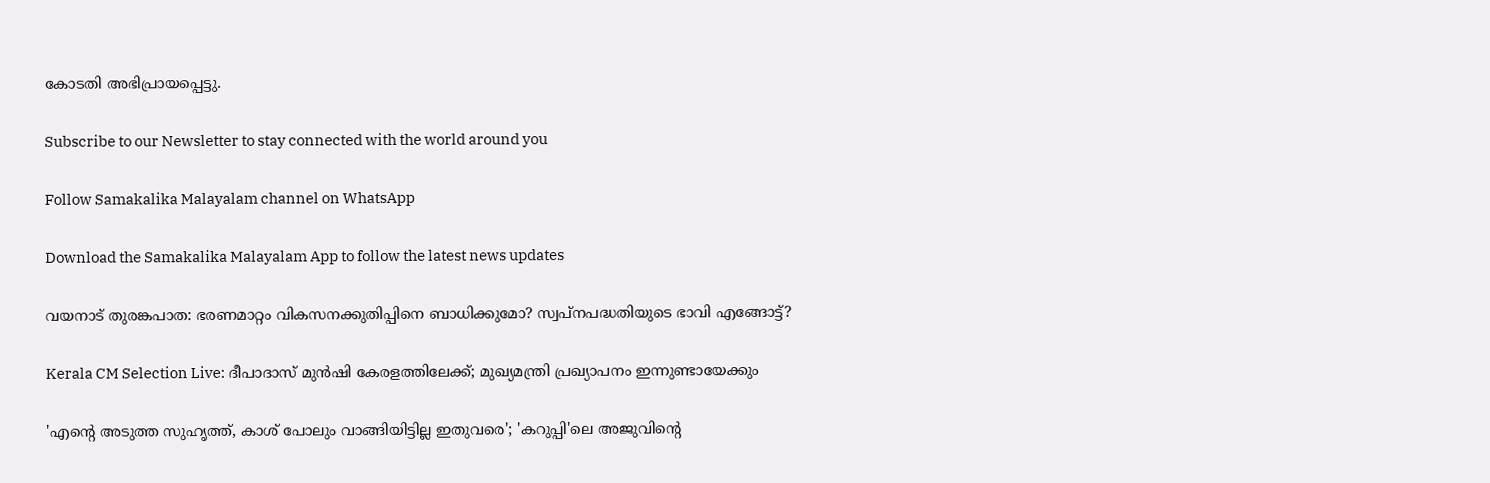കോടതി അഭിപ്രായപ്പെട്ടു.

Subscribe to our Newsletter to stay connected with the world around you

Follow Samakalika Malayalam channel on WhatsApp

Download the Samakalika Malayalam App to follow the latest news updates

വയനാട് തുരങ്കപാത: ഭരണമാറ്റം വികസനക്കുതിപ്പിനെ ബാധിക്കുമോ? സ്വപ്നപദ്ധതിയുടെ ഭാവി എങ്ങോട്ട്?

Kerala CM Selection Live: ദീപാദാസ് മുൻഷി കേരളത്തിലേക്ക്; മുഖ്യമന്ത്രി പ്രഖ്യാപനം ഇന്നുണ്ടായേക്കും

'എന്റെ അടുത്ത സുഹൃത്ത്, കാശ് പോലും വാങ്ങിയിട്ടില്ല ഇതുവരെ'; 'കറുപ്പി'ലെ അജുവിന്റെ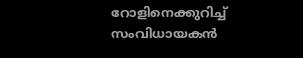റോളിനെക്കുറിച്ച് സംവിധായകൻ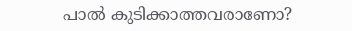പാൽ കുടിക്കാത്തവരാണോ?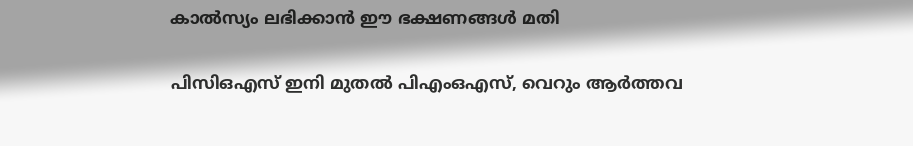കാൽസ്യം ലഭിക്കാൻ ഈ ഭക്ഷണങ്ങൾ മതി

പിസിഒഎസ് ഇനി മുതൽ പിഎംഒഎസ്, വെറും ആർത്തവ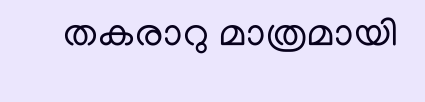തകരാറു മാത്രമായി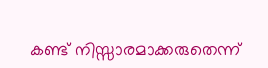കണ്ട് നിസ്സാരമാക്കരുതെന്ന്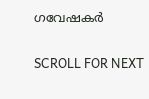ഗവേഷകർ

SCROLL FOR NEXT